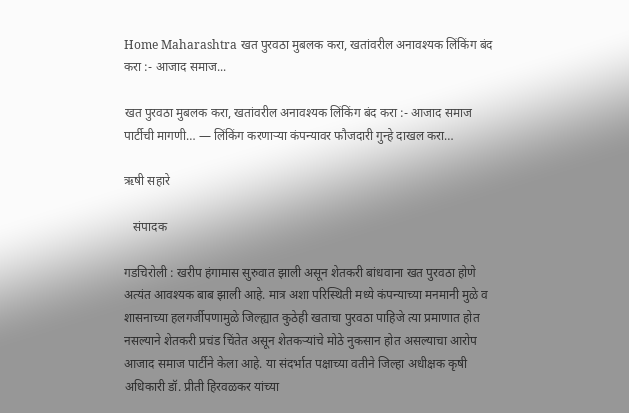Home Maharashtra खत पुरवठा मुबलक करा, खतांवरील अनावश्यक लिंकिंग बंद करा :- आजाद समाज...

खत पुरवठा मुबलक करा, खतांवरील अनावश्यक लिंकिंग बंद करा :- आजाद समाज पार्टीची मागणी… — लिंकिंग करणाऱ्या कंपन्यावर फौजदारी गुन्हे दाखल करा…

ऋषी सहारे

   संपादक

गडचिरोली : खरीप हंगामास सुरुवात झाली असून शेतकरी बांधवाना खत पुरवठा होणे अत्यंत आवश्यक बाब झाली आहे. मात्र अशा परिस्थिती मध्ये कंपन्याच्या मनमानी मुळे व शासनाच्या हलगर्जीपणामुळे जिल्ह्यात कुठेही खताचा पुरवठा पाहिजे त्या प्रमाणात होत नसल्याने शेतकरी प्रचंड चिंतेत असून शेतकऱ्यांचे मोठे नुकसान होत असल्याचा आरोप आजाद समाज पार्टीने केला आहे. या संदर्भात पक्षाच्या वतीने जिल्हा अधीक्षक कृषी अधिकारी डॉ. प्रीती हिरवळकर यांच्या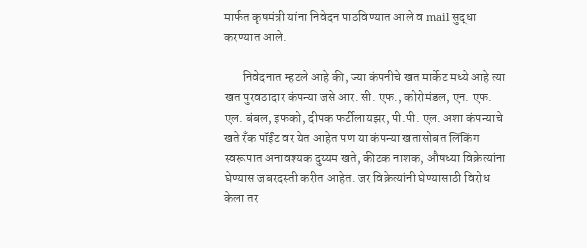मार्फत कृषमंत्री यांना निवेदन पाठविण्यात आले व mail सुद्धा करण्यात आले.

       निवेदनात म्हटले आहे की, ज्या कंपनीचे खत मार्केट मध्ये आहे त्या खत पुरवठादार कंपन्या जसे आर. सी. एफ., कोरोमंडल, एन. एफ. एल. बंबल, इफको, दीपक फर्टीलायझर, पी.पी. एल. अशा कंपन्याचे खते रँक पॉईंट वर येत आहेत पण या कंपन्या खतासोबत लिंकिंग स्वरूपात अनावश्यक दुय्यम खते, कीटक नाशक, औषध्या विक्रेत्यांना घेण्यास जबरदस्ती करीत आहेत. जर विक्रेत्यांनी घेण्यासाठी विरोध केला तर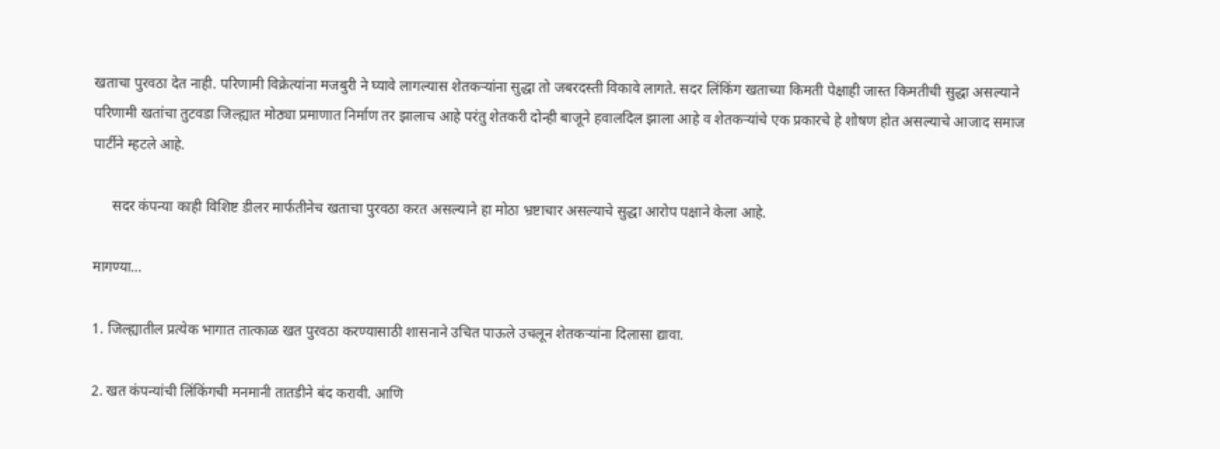खताचा पुरवठा देत नाही. परिणामी विक्रेत्यांना मजबुरी ने घ्यावे लागल्यास शेतकऱ्यांना सुद्धा तो जबरदस्ती विकावे लागते. सदर लिंकिंग खताच्या किमती पेक्षाही जास्त किमतीची सुद्धा असल्याने परिणामी खतांचा तुटवडा जिल्ह्यात मोठ्या प्रमाणात निर्माण तर झालाच आहे परंतु शेतकरी दोन्ही बाजूने हवालदिल झाला आहे व शेतकऱ्यांचे एक प्रकारचे हे शोषण होत असल्याचे आजाद समाज पार्टीने म्हटले आहे.

     सदर कंपन्या काही विशिष्ट डीलर मार्फतीनेच खताचा पुरवठा करत असल्याने हा मोठा भ्रष्टाचार असल्याचे सुद्धा आरोप पक्षाने केला आहे.

मागण्या…

1. जिल्ह्यातील प्रत्येक भागात तात्काळ खत पुरवठा करण्यासाठी शासनाने उचित पाऊले उचलून शेतकऱ्यांना दिलासा द्यावा.

2. खत कंपन्यांची लिंकिंगची मनमानी तातडीने बंद करावी. आणि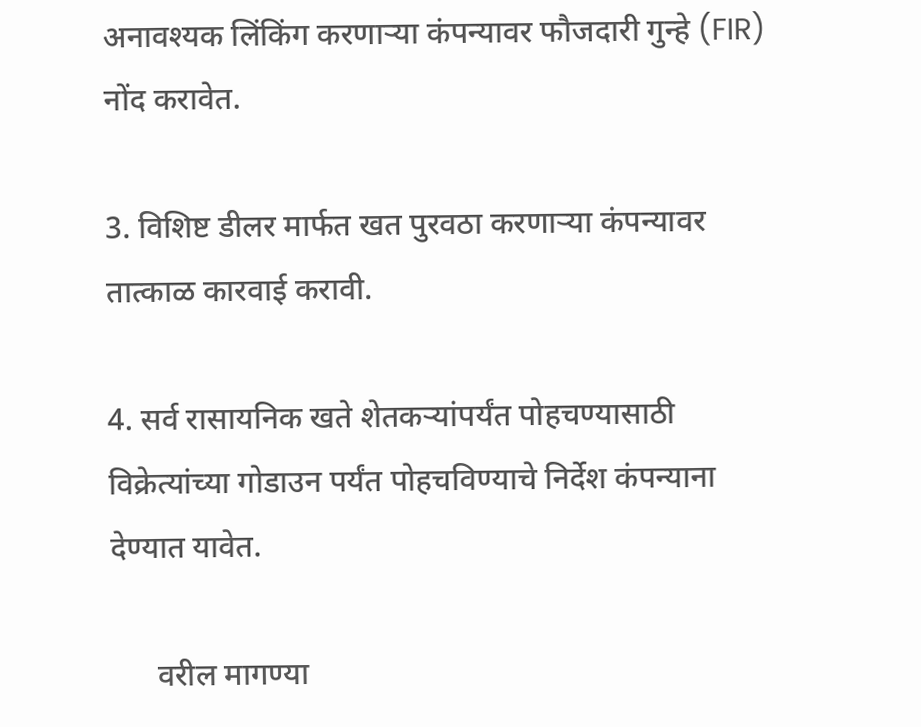अनावश्यक लिंकिंग करणाऱ्या कंपन्यावर फौजदारी गुन्हे (FIR) नोंद करावेत.

3. विशिष्ट डीलर मार्फत खत पुरवठा करणाऱ्या कंपन्यावर तात्काळ कारवाई करावी.

4. सर्व रासायनिक खते शेतकऱ्यांपर्यंत पोहचण्यासाठी विक्रेत्यांच्या गोडाउन पर्यंत पोहचविण्याचे निर्देश कंपन्याना देण्यात यावेत.

      वरील मागण्या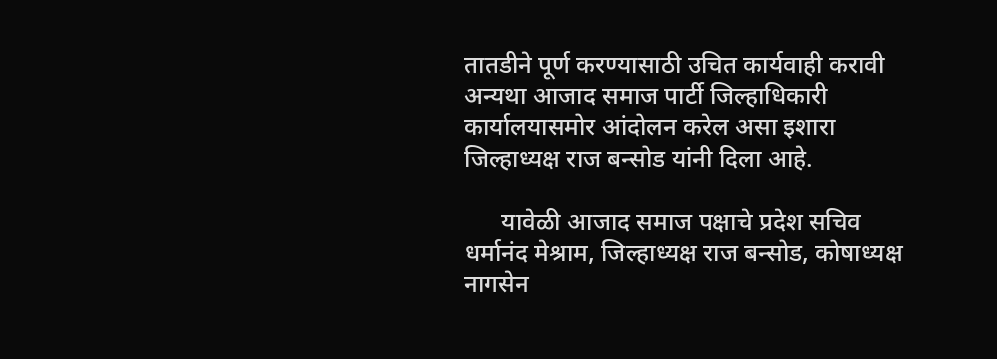तातडीने पूर्ण करण्यासाठी उचित कार्यवाही करावी अन्यथा आजाद समाज पार्टी जिल्हाधिकारी कार्यालयासमोर आंदोलन करेल असा इशारा जिल्हाध्यक्ष राज बन्सोड यांनी दिला आहे.

      यावेळी आजाद समाज पक्षाचे प्रदेश सचिव धर्मानंद मेश्राम, जिल्हाध्यक्ष राज बन्सोड, कोषाध्यक्ष नागसेन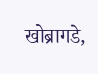खोब्रागडे,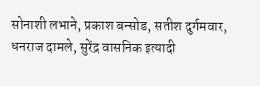सोनाशी लभाने, प्रकाश बन्सोड, सतीश दुर्गमवार, धनराज दामले, सुरेंद्र वासनिक इत्यादी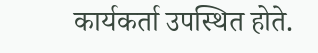कार्यकर्ता उपस्थित होते.